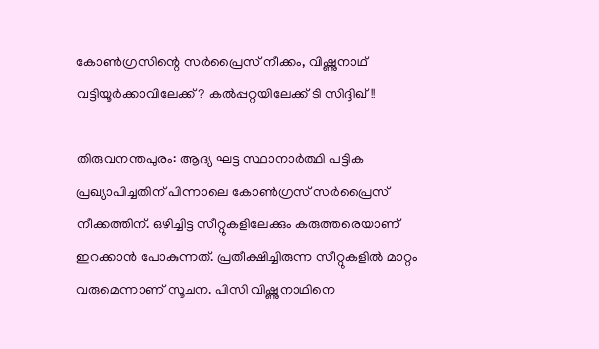കോണ്‍ഗ്രസിന്റെ സര്‍പ്രൈസ് നീക്കം, വിഷ്ണുനാഥ് വട്ടിയൂര്‍ക്കാവിലേക്ക്? കല്‍പ്പറ്റയിലേക്ക് ടി സിദ്ദിഖ്!!

തിരുവനന്തപുരം: ആദ്യ ഘട്ട സ്ഥാനാര്‍ത്ഥി പട്ടിക പ്രഖ്യാപിച്ചതിന് പിന്നാലെ കോണ്‍ഗ്രസ് സര്‍പ്രൈസ് നീക്കത്തിന്. ഒഴിച്ചിട്ട സീറ്റുകളിലേക്കും കരുത്തരെയാണ് ഇറക്കാന്‍ പോകുന്നത്. പ്രതീക്ഷിച്ചിരുന്ന സീറ്റുകളില്‍ മാറ്റം വരുമെന്നാണ് സൂചന. പിസി വിഷ്ണുനാഥിനെ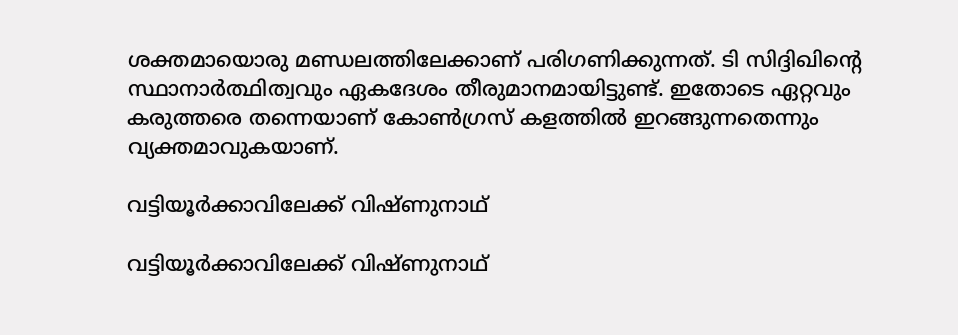ശക്തമായൊരു മണ്ഡലത്തിലേക്കാണ് പരിഗണിക്കുന്നത്. ടി സിദ്ദിഖിന്റെ സ്ഥാനാര്‍ത്ഥിത്വവും ഏകദേശം തീരുമാനമായിട്ടുണ്ട്. ഇതോടെ ഏറ്റവും കരുത്തരെ തന്നെയാണ് കോണ്‍ഗ്രസ് കളത്തില്‍ ഇറങ്ങുന്നതെന്നും വ്യക്തമാവുകയാണ്.

വട്ടിയൂര്‍ക്കാവിലേക്ക് വിഷ്ണുനാഥ്

വട്ടിയൂര്‍ക്കാവിലേക്ക് വിഷ്ണുനാഥ്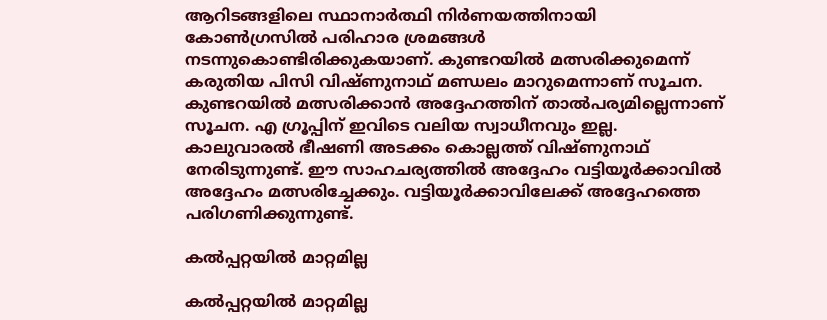ആറിടങ്ങളിലെ സ്ഥാനാര്‍ത്ഥി നിര്‍ണയത്തിനായി കോണ്‍ഗ്രസില്‍ പരിഹാര ശ്രമങ്ങള്‍ നടന്നുകൊണ്ടിരിക്കുകയാണ്. കുണ്ടറയില്‍ മത്സരിക്കുമെന്ന് കരുതിയ പിസി വിഷ്ണുനാഥ് മണ്ഡലം മാറുമെന്നാണ് സൂചന. കുണ്ടറയില്‍ മത്സരിക്കാന്‍ അദ്ദേഹത്തിന് താല്‍പര്യമില്ലെന്നാണ് സൂചന. എ ഗ്രൂപ്പിന് ഇവിടെ വലിയ സ്വാധീനവും ഇല്ല. കാലുവാരല്‍ ഭീഷണി അടക്കം കൊല്ലത്ത് വിഷ്ണുനാഥ് നേരിടുന്നുണ്ട്. ഈ സാഹചര്യത്തില്‍ അദ്ദേഹം വട്ടിയൂര്‍ക്കാവില്‍ അദ്ദേഹം മത്സരിച്ചേക്കും. വട്ടിയൂര്‍ക്കാവിലേക്ക് അദ്ദേഹത്തെ പരിഗണിക്കുന്നുണ്ട്.

കല്‍പ്പറ്റയില്‍ മാറ്റമില്ല

കല്‍പ്പറ്റയില്‍ മാറ്റമില്ല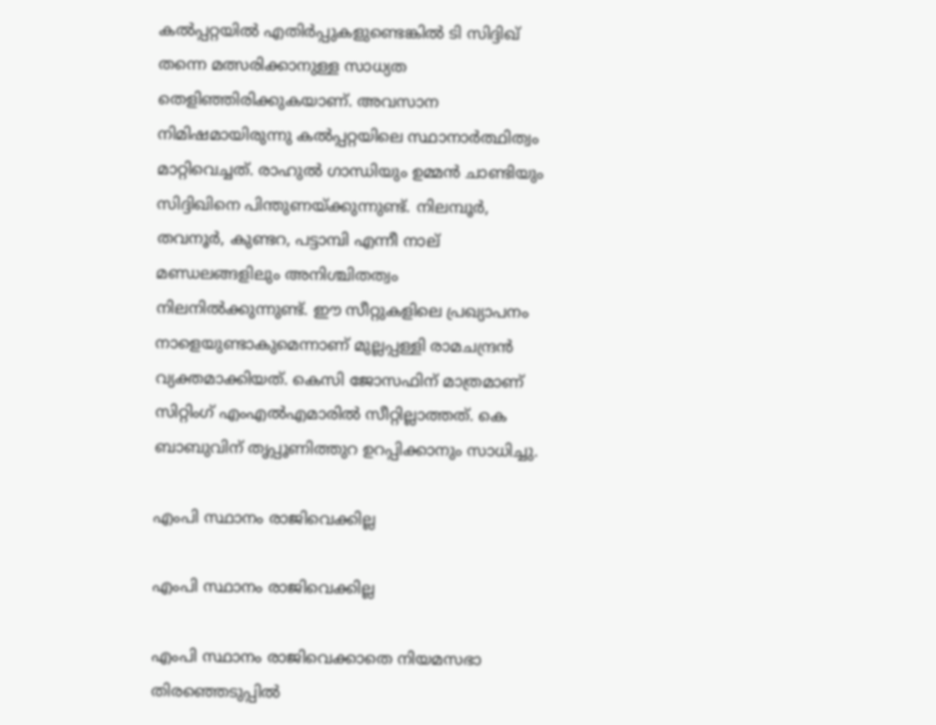കല്‍പ്പറ്റയില്‍ എതിര്‍പ്പുകളുണ്ടെങ്കില്‍ ടി സിദ്ദിഖ് തന്നെ മത്സരിക്കാനുള്ള സാധ്യത തെളിഞ്ഞിരിക്കുകയാണ്. അവസാന നിമിഷമായിരുന്നു കല്‍പ്പറ്റയിലെ സ്ഥാനാര്‍ത്ഥിത്വം മാറ്റിവെച്ചത്. രാഹുല്‍ ഗാന്ധിയും ഉമ്മന്‍ ചാണ്ടിയും സിദ്ദിഖിനെ പിന്തുണയ്ക്കുന്നുണ്ട്. നിലമ്പൂര്‍, തവനൂര്‍, കുണ്ടറ, പട്ടാമ്പി എന്നീ നാല് മണ്ഡലങ്ങളിലും അനിശ്ചിതത്വം നിലനില്‍ക്കുന്നുണ്ട്. ഈ സീറ്റുകളിലെ പ്രഖ്യാപനം നാളെയുണ്ടാകുമെന്നാണ് മുല്ലപ്പള്ളി രാമചന്ദ്രന്‍ വ്യക്തമാക്കിയത്. കെസി ജോസഫിന് മാത്രമാണ് സിറ്റിംഗ് എംഎല്‍എമാരില്‍ സീറ്റില്ലാത്തത്. കെ ബാബുവിന് തൃപ്പൂണിത്തുറ ഉറപ്പിക്കാനും സാധിച്ചു.

എംപി സ്ഥാനം രാജിവെക്കില്ല

എംപി സ്ഥാനം രാജിവെക്കില്ല

എംപി സ്ഥാനം രാജിവെക്കാതെ നിയമസഭാ തിരഞ്ഞെടുപ്പില്‍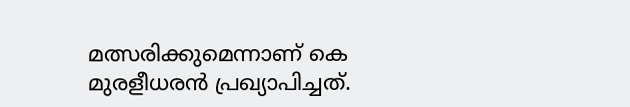മത്സരിക്കുമെന്നാണ് കെ മുരളീധരന്‍ പ്രഖ്യാപിച്ചത്.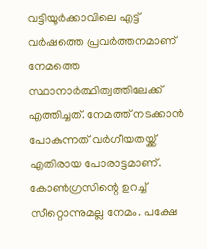വട്ടിയൂര്‍ക്കാവിലെ എട്ട് വര്‍ഷത്തെ പ്രവര്‍ത്തനമാണ് നേമത്തെ സ്ഥാനാര്‍ത്ഥിത്വത്തിലേക്ക് എത്തിച്ചത്. നേമത്ത് നടക്കാന്‍ പോകുന്നത് വര്‍ഗീയതയ്ക്ക് എതിരായ പോരാട്ടമാണ്. കോണ്‍ഗ്രസിന്റെ ഉറച്ച് സീറ്റൊന്നുമല്ല നേമം. പക്ഷേ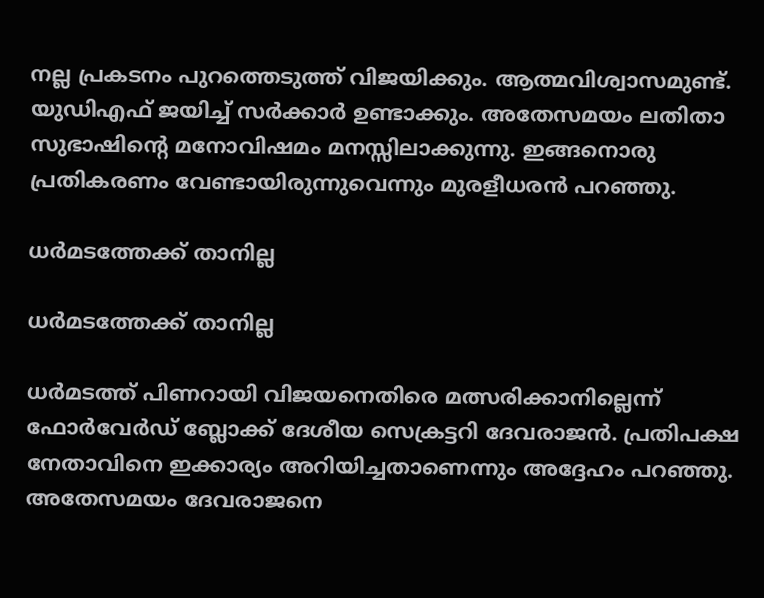നല്ല പ്രകടനം പുറത്തെടുത്ത് വിജയിക്കും. ആത്മവിശ്വാസമുണ്ട്. യുഡിഎഫ് ജയിച്ച് സര്‍ക്കാര്‍ ഉണ്ടാക്കും. അതേസമയം ലതിതാ സുഭാഷിന്റെ മനോവിഷമം മനസ്സിലാക്കുന്നു. ഇങ്ങനൊരു പ്രതികരണം വേണ്ടായിരുന്നുവെന്നും മുരളീധരന്‍ പറഞ്ഞു.

ധര്‍മടത്തേക്ക് താനില്ല

ധര്‍മടത്തേക്ക് താനില്ല

ധര്‍മടത്ത് പിണറായി വിജയനെതിരെ മത്സരിക്കാനില്ലെന്ന് ഫോര്‍വേര്‍ഡ് ബ്ലോക്ക് ദേശീയ സെക്രട്ടറി ദേവരാജന്‍. പ്രതിപക്ഷ നേതാവിനെ ഇക്കാര്യം അറിയിച്ചതാണെന്നും അദ്ദേഹം പറഞ്ഞു. അതേസമയം ദേവരാജനെ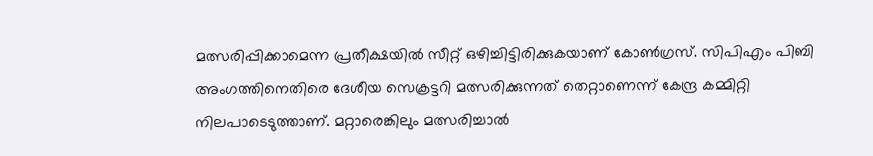മത്സരിപ്പിക്കാമെന്ന പ്രതീക്ഷയില്‍ സീറ്റ് ഒഴിച്ചിട്ടിരിക്കുകയാണ് കോണ്‍ഗ്രസ്. സിപിഎം പിബി അംഗത്തിനെതിരെ ദേശീയ സെക്രട്ടറി മത്സരിക്കുന്നത് തെറ്റാണെന്ന് കേന്ദ്ര കമ്മിറ്റി നിലപാടെടുത്താണ്. മറ്റാരെങ്കിലും മത്സരിച്ചാല്‍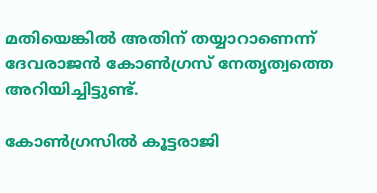മതിയെങ്കില്‍ അതിന് തയ്യാറാണെന്ന് ദേവരാജന്‍ കോണ്‍ഗ്രസ് നേതൃത്വത്തെ അറിയിച്ചിട്ടുണ്ട്.

കോണ്‍ഗ്രസില്‍ കൂട്ടരാജി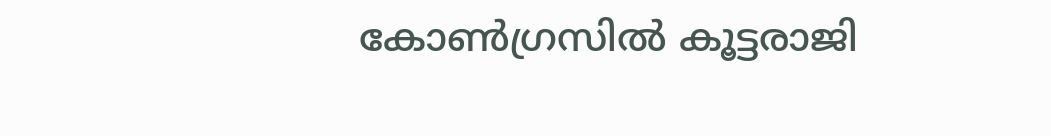കോണ്‍ഗ്രസില്‍ കൂട്ടരാജി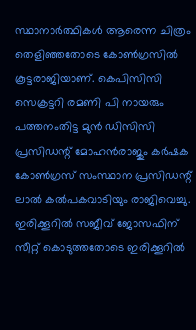സ്ഥാനാര്‍ത്ഥികള്‍ ആരെന്ന ചിത്രം തെളിഞ്ഞതോടെ കോണ്‍ഗ്രസില്‍ കൂട്ടരാജിയാണ്. കെപിസിസി സെക്രട്ടറി രമണി പി നായരും പത്തനംതിട്ട മുന്‍ ഡിസിസി പ്രസിഡന്റ് മോഹന്‍രാജും കര്‍ഷക കോണ്‍ഗ്രസ് സംസ്ഥാന പ്രസിഡന്റ് ലാല്‍ കല്‍പകവാടിയും രാജിവെച്ചു. ഇരിക്കൂറില്‍ സജീവ് ജോസഫിന് സീറ്റ് കൊടുത്തതോടെ ഇരിക്കൂറില്‍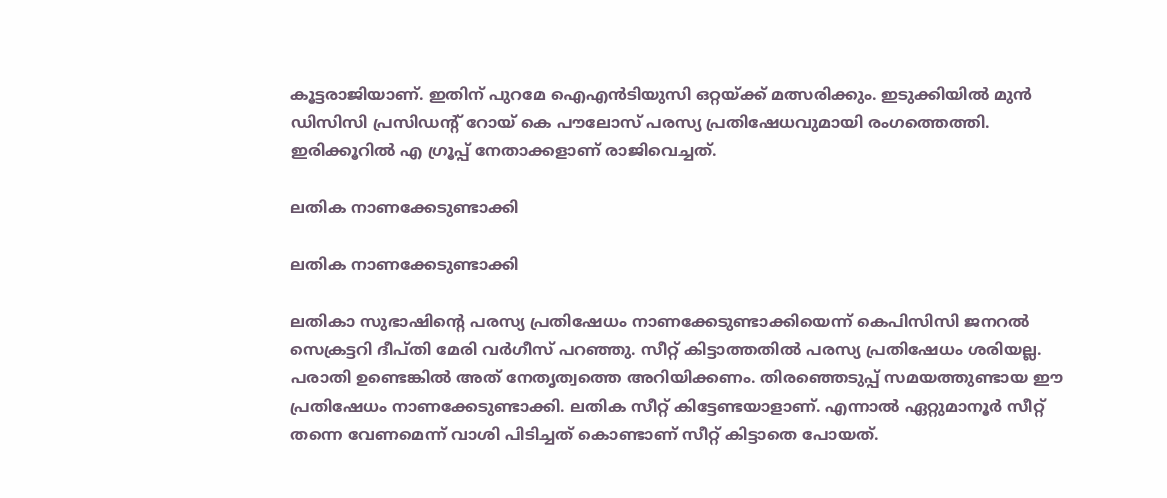കൂട്ടരാജിയാണ്. ഇതിന് പുറമേ ഐഎന്‍ടിയുസി ഒറ്റയ്ക്ക് മത്സരിക്കും. ഇടുക്കിയില്‍ മുന്‍ ഡിസിസി പ്രസിഡന്റ് റോയ് കെ പൗലോസ് പരസ്യ പ്രതിഷേധവുമായി രംഗത്തെത്തി. ഇരിക്കൂറില്‍ എ ഗ്രൂപ്പ് നേതാക്കളാണ് രാജിവെച്ചത്.

ലതിക നാണക്കേടുണ്ടാക്കി

ലതിക നാണക്കേടുണ്ടാക്കി

ലതികാ സുഭാഷിന്റെ പരസ്യ പ്രതിഷേധം നാണക്കേടുണ്ടാക്കിയെന്ന് കെപിസിസി ജനറല്‍ സെക്രട്ടറി ദീപ്തി മേരി വര്‍ഗീസ് പറഞ്ഞു. സീറ്റ് കിട്ടാത്തതില്‍ പരസ്യ പ്രതിഷേധം ശരിയല്ല. പരാതി ഉണ്ടെങ്കില്‍ അത് നേതൃത്വത്തെ അറിയിക്കണം. തിരഞ്ഞെടുപ്പ് സമയത്തുണ്ടായ ഈ പ്രതിഷേധം നാണക്കേടുണ്ടാക്കി. ലതിക സീറ്റ് കിട്ടേണ്ടയാളാണ്. എന്നാല്‍ ഏറ്റുമാനൂര്‍ സീറ്റ് തന്നെ വേണമെന്ന് വാശി പിടിച്ചത് കൊണ്ടാണ് സീറ്റ് കിട്ടാതെ പോയത്.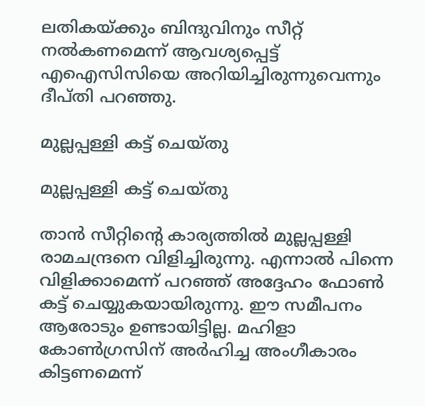ലതികയ്ക്കും ബിന്ദുവിനും സീറ്റ് നല്‍കണമെന്ന് ആവശ്യപ്പെട്ട് എഐസിസിയെ അറിയിച്ചിരുന്നുവെന്നും ദീപ്തി പറഞ്ഞു.

മുല്ലപ്പള്ളി കട്ട് ചെയ്തു

മുല്ലപ്പള്ളി കട്ട് ചെയ്തു

താന്‍ സീറ്റിന്റെ കാര്യത്തില്‍ മുല്ലപ്പള്ളി രാമചന്ദ്രനെ വിളിച്ചിരുന്നു. എന്നാല്‍ പിന്നെ വിളിക്കാമെന്ന് പറഞ്ഞ് അദ്ദേഹം ഫോണ്‍ കട്ട് ചെയ്യുകയായിരുന്നു. ഈ സമീപനം ആരോടും ഉണ്ടായിട്ടില്ല. മഹിളാ കോണ്‍ഗ്രസിന് അര്‍ഹിച്ച അംഗീകാരം കിട്ടണമെന്ന്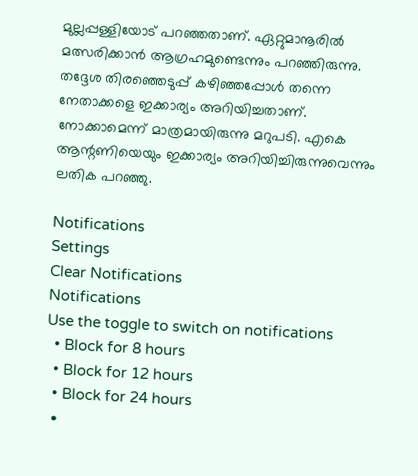മുല്ലപ്പള്ളിയോട് പറഞ്ഞതാണ്. ഏറ്റുമാനൂരില്‍ മത്സരിക്കാന്‍ ആഗ്രഹമുണ്ടെന്നും പറഞ്ഞിരുന്നു. തദ്ദേശ തിരഞ്ഞെടുപ്പ് കഴിഞ്ഞപ്പോള്‍ തന്നെ നേതാക്കളെ ഇക്കാര്യം അറിയിച്ചതാണ്. നോക്കാമെന്ന് മാത്രമായിരുന്നു മറുപടി. എകെ ആന്റണിയെയും ഇക്കാര്യം അറിയിച്ചിരുന്നുവെന്നും ലതിക പറഞ്ഞു.

Notifications
Settings
Clear Notifications
Notifications
Use the toggle to switch on notifications
  • Block for 8 hours
  • Block for 12 hours
  • Block for 24 hours
  •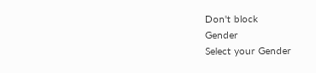Don't block
Gender
Select your Gender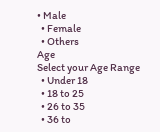• Male
  • Female
  • Others
Age
Select your Age Range
  • Under 18
  • 18 to 25
  • 26 to 35
  • 36 to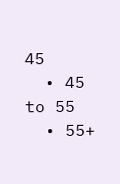45
  • 45 to 55
  • 55+